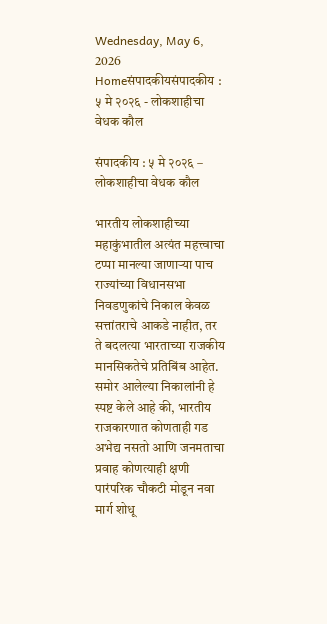Wednesday, May 6, 2026
Homeसंपादकीयसंपादकीय : ५ मे २०२६ - लोकशाहीचा वेधक कौल

संपादकीय : ५ मे २०२६ – लोकशाहीचा वेधक कौल

भारतीय लोकशाहीच्या महाकुंभातील अत्यंत महत्त्वाचा टप्पा मानल्या जाणार्‍या पाच राज्यांच्या विधानसभा निवडणुकांचे निकाल केवळ सत्तांतराचे आकडे नाहीत, तर ते बदलत्या भारताच्या राजकीय मानसिकतेचे प्रतिबिंब आहेत. समोर आलेल्या निकालांनी हे स्पष्ट केले आहे की, भारतीय राजकारणात कोणताही गड अभेद्य नसतो आणि जनमताचा प्रवाह कोणत्याही क्षणी पारंपरिक चौकटी मोडून नवा मार्ग शोधू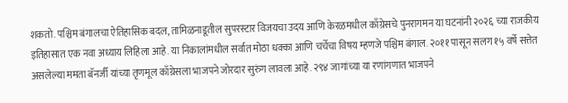शकतो. पश्चिम बंगालचा ऐतिहासिक बदल, तामिळनाडूतील सुपरस्टार विजयचा उदय आणि केरळमधील काँग्रेसचे पुनरागमन या घटनांनी २०२६ च्या राजकीय इतिहासात एक नवा अध्याय लिहिला आहे. या निकालांमधील सर्वात मोठा धक्का आणि चर्चेचा विषय म्हणजे पश्चिम बंगाल. २०११ पासून सलग १५ वर्षे सत्तेत असलेल्या ममता बॅनर्जी यांच्या तृणमूल काँग्रेसला भाजपने जोरदार सुरुंग लावला आहे. २९४ जागांच्या या रणांगणात भाजपने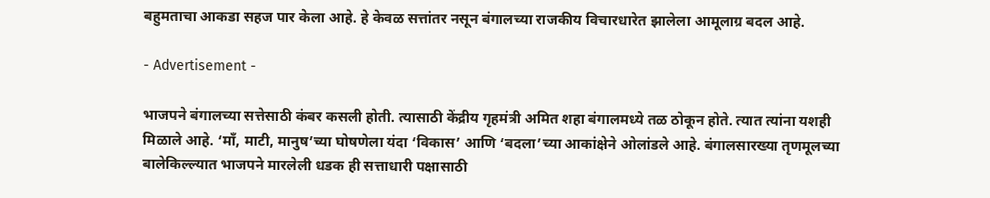बहुमताचा आकडा सहज पार केला आहे. हे केवळ सत्तांतर नसून बंगालच्या राजकीय विचारधारेत झालेला आमूलाग्र बदल आहे.

- Advertisement -

भाजपने बंगालच्या सत्तेसाठी कंबर कसली होती. त्यासाठी केंद्रीय गृहमंत्री अमित शहा बंगालमध्ये तळ ठोकून होते. त्यात त्यांना यशही मिळाले आहे. ‘माँ, माटी, मानुष’च्या घोषणेला यंदा ‘विकास’ आणि ‘बदला’च्या आकांक्षेने ओलांडले आहे. बंगालसारख्या तृणमूलच्या बालेकिल्ल्यात भाजपने मारलेली धडक ही सत्ताधारी पक्षासाठी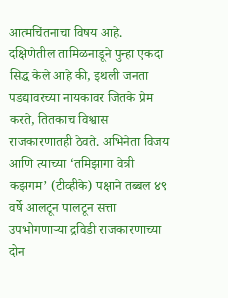आत्मचिंतनाचा विषय आहे. दक्षिणेतील तामिळनाडूने पुन्हा एकदा सिद्ध केले आहे की, इथली जनता पडद्यावरच्या नायकावर जितके प्रेम करते, तितकाच विश्वास राजकारणातही ठेवते. अभिनेता विजय आणि त्याच्या ‘तमिझागा वेत्री कझगम’ (टीव्हीके) पक्षाने तब्बल ४९ वर्षे आलटून पालटून सत्ता उपभोगणार्‍या द्रविडी राजकारणाच्या दोन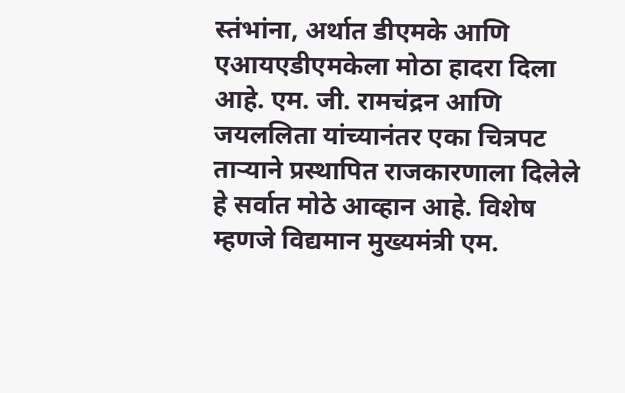स्तंभांना, अर्थात डीएमके आणि एआयएडीएमकेला मोठा हादरा दिला आहे. एम. जी. रामचंद्रन आणि जयललिता यांच्यानंतर एका चित्रपट तार्‍याने प्रस्थापित राजकारणाला दिलेले हे सर्वात मोठे आव्हान आहे. विशेष म्हणजे विद्यमान मुख्यमंत्री एम.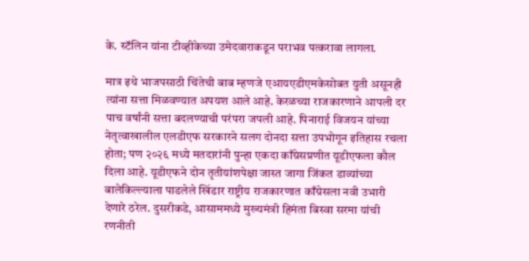के. स्टॅलिन यांना टीव्हीकेच्या उमेदवाराकडून पराभव पत्करावा लागला.

मात्र इथे भाजपसाठी चिंतेची बाब म्हणजे एआयएडीएमकेसोबत युती असूनही त्यांना सत्ता मिळवण्यात अपयश आले आहे. केरळच्या राजकारणाने आपली दर पाच वर्षांनी सत्ता बदलण्याची परंपरा जपली आहे. पिनाराई विजयन यांच्या नेतृत्वाखालील एलडीएफ सरकारने सलग दोनदा सत्ता उपभोगून इतिहास रचला होता; पण २०२६ मध्ये मतदारांनी पुन्हा एकदा काँग्रेसप्रणीत यूडीएफला कौल दिला आहे. यूडीएफने दोन तृतीयांशपेक्षा जास्त जागा जिंकत डाव्यांच्या बालेकिल्ल्याला पाडलेले खिंडार राष्ट्रीय राजकारणात काँग्रेसला नवी उभारी देणारे ठरेल. दुसरीकडे, आसाममध्ये मुख्यमंत्री हिमंता बिस्वा सरमा यांची रणनीती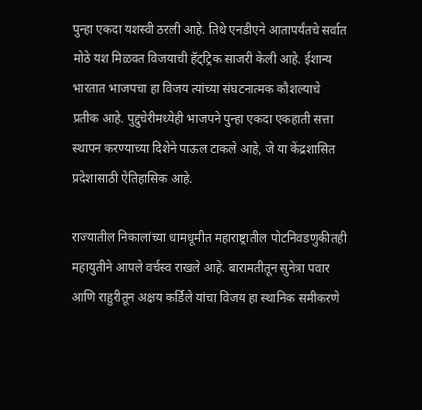पुन्हा एकदा यशस्वी ठरली आहे. तिथे एनडीएने आतापर्यंतचे सर्वात मोठे यश मिळवत विजयाची हॅट्ट्रिक साजरी केली आहे. ईशान्य भारतात भाजपचा हा विजय त्यांच्या संघटनात्मक कौशल्याचे प्रतीक आहे. पुद्दुचेरीमध्येही भाजपने पुन्हा एकदा एकहाती सत्ता स्थापन करण्याच्या दिशेने पाऊल टाकले आहे, जे या केंद्रशासित प्रदेशासाठी ऐतिहासिक आहे.

राज्यातील निकालांच्या धामधूमीत महाराष्ट्रातील पोटनिवडणुकीतही महायुतीने आपले वर्चस्व राखले आहे. बारामतीतून सुनेत्रा पवार आणि राहुरीतून अक्षय कर्डिले यांचा विजय हा स्थानिक समीकरणे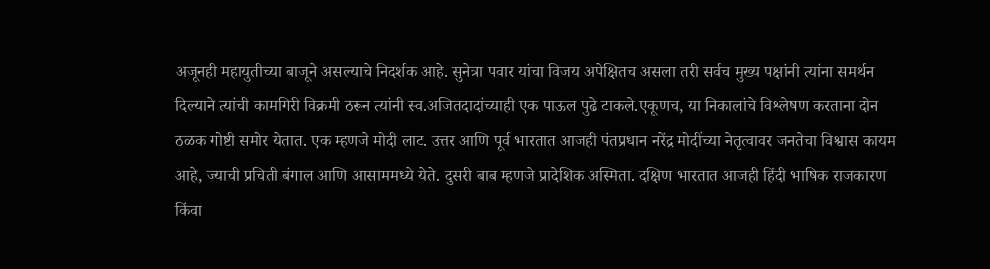अजूनही महायुतीच्या बाजूने असल्याचे निदर्शक आहे. सुनेत्रा पवार यांचा विजय अपेक्षितच असला तरी सर्वच मुख्य पक्षांनी त्यांना समर्थन दिल्याने त्यांची कामगिरी विक्रमी ठरून त्यांनी स्व.अजितदादांच्याही एक पाऊल पुढे टाकले.एकूणच, या निकालांचे विश्लेषण करताना दोन ठळक गोष्टी समोर येतात. एक म्हणजे मोदी लाट. उत्तर आणि पूर्व भारतात आजही पंतप्रधान नरेंद्र मोदींच्या नेतृत्वावर जनतेचा विश्वास कायम आहे, ज्याची प्रचिती बंगाल आणि आसाममध्ये येते. दुसरी बाब म्हणजे प्रादेशिक अस्मिता. दक्षिण भारतात आजही हिंदी भाषिक राजकारण किंवा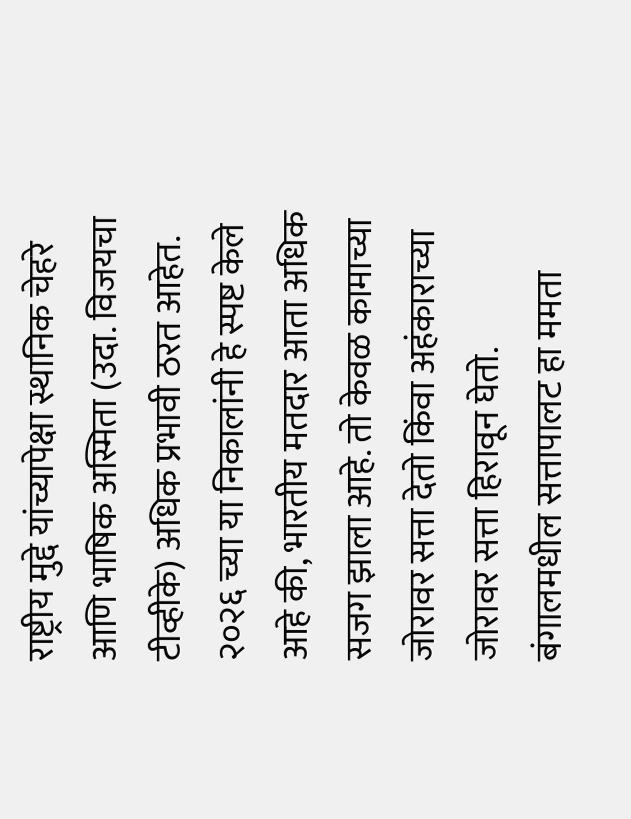राष्ट्रीय मुद्दे यांच्यापेक्षा स्थानिक चेहरे आणि भाषिक अस्मिता (उदा. विजयचा टीव्हीके) अधिक प्रभावी ठरत आहेत. २०२६ च्या या निकालांनी हे स्पष्ट केले आहे की, भारतीय मतदार आता अधिक सजग झाला आहे. तो केवळ कामाच्या जोरावर सत्ता देतो किंवा अहंकाराच्या जोरावर सत्ता हिरावून घेतो. बंगालमधील सत्तापालट हा ममता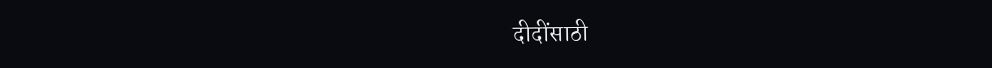दीदींसाठी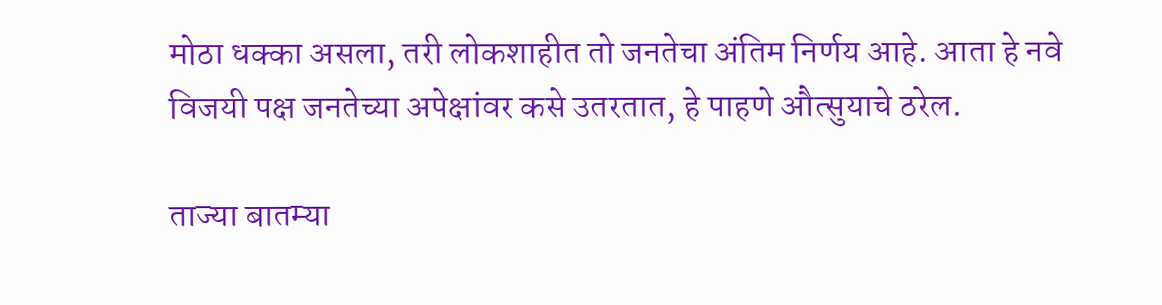मोठा धक्का असला, तरी लोकशाहीत तो जनतेचा अंतिम निर्णय आहे. आता हे नवे विजयी पक्ष जनतेच्या अपेक्षांवर कसे उतरतात, हे पाहणे औत्सुयाचे ठरेल.

ताज्या बातम्या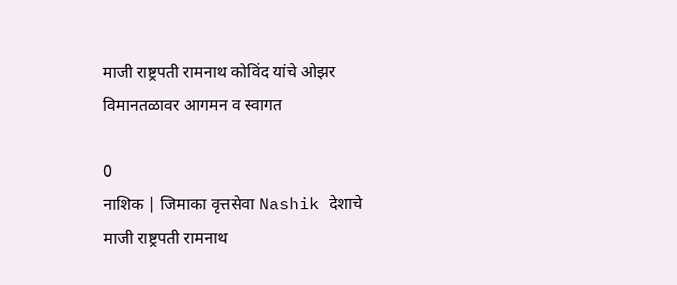माजी राष्ट्रपती रामनाथ कोविंद यांचे ओझर विमानतळावर आगमन व स्वागत

0
नाशिक | जिमाका वृत्तसेवा Nashik देशाचे माजी राष्ट्रपती रामनाथ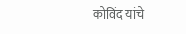कोविंद यांचे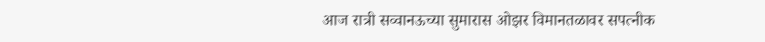आज रात्री सव्वानऊच्या सुमारास ओझर विमानतळावर सपत्नीक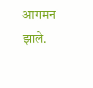आगमन झाले.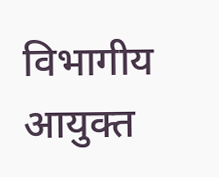विभागीय आयुक्त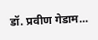डॉ. प्रवीण गेडाम...